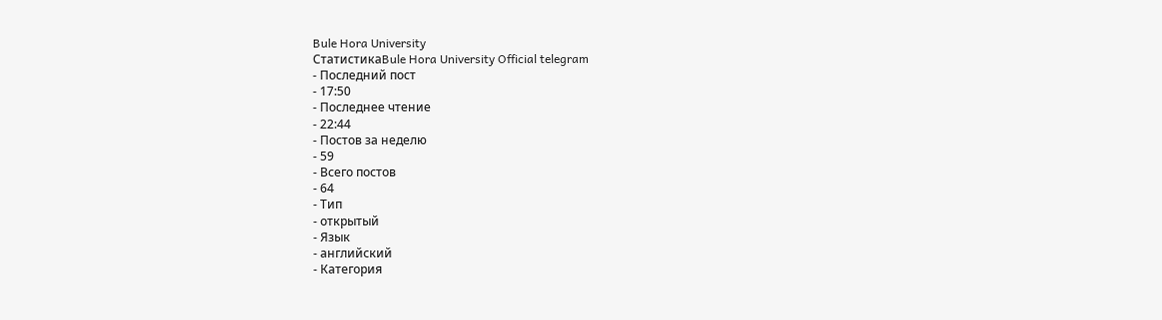Bule Hora University
СтатистикаBule Hora University Official telegram
- Последний пост
- 17:50
- Последнее чтение
- 22:44
- Постов за неделю
- 59
- Всего постов
- 64
- Тип
- открытый
- Язык
- английский
- Категория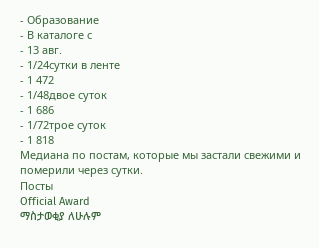- Образование
- В каталоге с
- 13 авг.
- 1/24сутки в ленте
- 1 472
- 1/48двое суток
- 1 686
- 1/72трое суток
- 1 818
Медиана по постам, которые мы застали свежими и померили через сутки.
Посты
Official Award
ማስታወቂያ ለሁሉም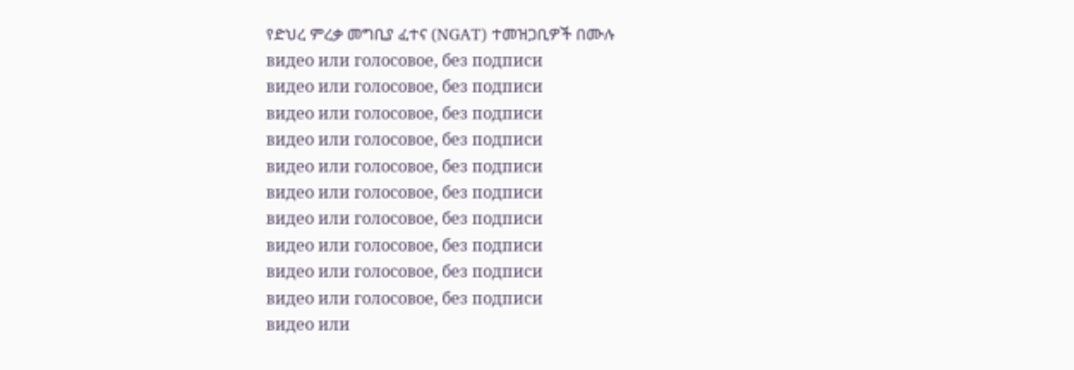የድህረ ምረቃ መግቢያ ፈተና (NGAT) ተመዝጋቢዎች በሙሉ
видео или голосовое, без подписи
видео или голосовое, без подписи
видео или голосовое, без подписи
видео или голосовое, без подписи
видео или голосовое, без подписи
видео или голосовое, без подписи
видео или голосовое, без подписи
видео или голосовое, без подписи
видео или голосовое, без подписи
видео или голосовое, без подписи
видео или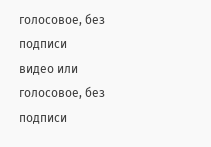голосовое, без подписи
видео или голосовое, без подписи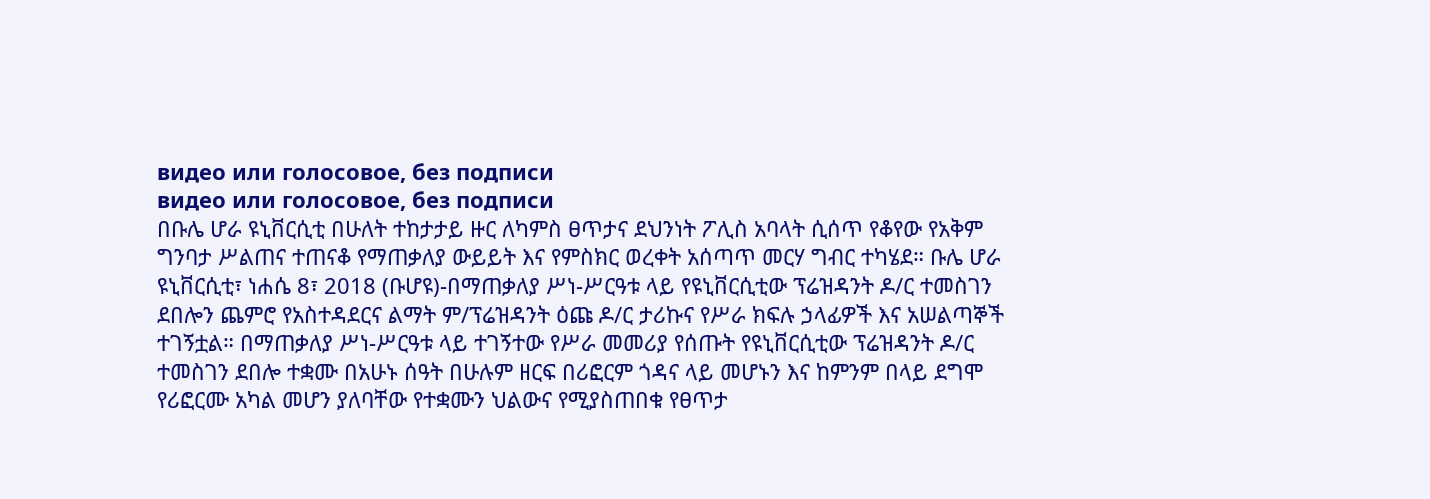видео или голосовое, без подписи
видео или голосовое, без подписи
በቡሌ ሆራ ዩኒቨርሲቲ በሁለት ተከታታይ ዙር ለካምስ ፀጥታና ደህንነት ፖሊስ አባላት ሲሰጥ የቆየው የአቅም ግንባታ ሥልጠና ተጠናቆ የማጠቃለያ ውይይት እና የምስክር ወረቀት አሰጣጥ መርሃ ግብር ተካሄደ። ቡሌ ሆራ ዩኒቨርሲቲ፣ ነሐሴ 8፣ 2018 (ቡሆዩ)-በማጠቃለያ ሥነ-ሥርዓቱ ላይ የዩኒቨርሲቲው ፕሬዝዳንት ዶ/ር ተመስገን ደበሎን ጨምሮ የአስተዳደርና ልማት ም/ፕሬዝዳንት ዕጩ ዶ/ር ታሪኩና የሥራ ክፍሉ ኃላፊዎች እና አሠልጣኞች ተገኝቷል። በማጠቃለያ ሥነ-ሥርዓቱ ላይ ተገኝተው የሥራ መመሪያ የሰጡት የዩኒቨርሲቲው ፕሬዝዳንት ዶ/ር ተመስገን ደበሎ ተቋሙ በአሁኑ ሰዓት በሁሉም ዘርፍ በሪፎርም ጎዳና ላይ መሆኑን እና ከምንም በላይ ደግሞ የሪፎርሙ አካል መሆን ያለባቸው የተቋሙን ህልውና የሚያስጠበቁ የፀጥታ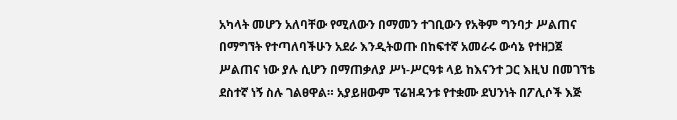አካላት መሆን አለባቸው የሚለውን በማመን ተገቢውን የአቅም ግንባታ ሥልጠና በማግኘት የተጣለባችሁን አደራ እንዲትወጡ በከፍተኛ አመራሩ ውሳኔ የተዘጋጀ ሥልጠና ነው ያሉ ሲሆን በማጠቃለያ ሥነ-ሥርዓቱ ላይ ከእናንተ ጋር እዚህ በመገኘቴ ደስተኛ ነኝ ስሉ ገልፀዋል። አያይዘውም ፕሬዝዳንቱ የተቋሙ ደህንነት በፖሊሶች እጅ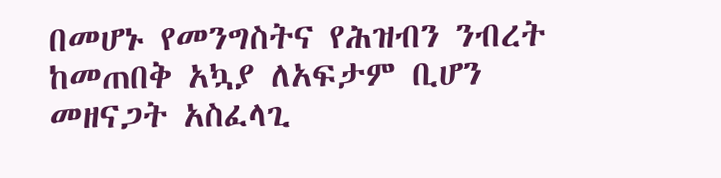በመሆኑ የመንግስትና የሕዝብን ንብረት ከመጠበቅ አኳያ ለአፍታም ቢሆን መዘናጋት አስፈላጊ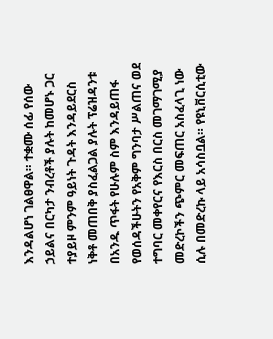እንዳልሆነ ገልፀዋል። ተቋሙ ሰፊ የሰው ኃይልና በርካታ ንብረቶች ያሉት ከመሆኑ ጋር ተያይዞ ምንም ዓይነት ጉዳት እንዳይደርስ ነቅቶ መጠበቅ ያስፈልጋል ያሉት ፕሬዝዳንቱ በአንዱ ጥፋት የሁሉም ስም እንዳይጠፋ የወሰዳችሁትን የአቅም ግንባታ ሥልጠና ወደ ተግባር መቀየርና የእርስ በርስ መገማገሚያ መድረኮችን ጭምር መፍጠር አስፈላጊ ነው ሲሉ በመድረኩ ላይ አሳስቧል። የዩኒቨርሲቲው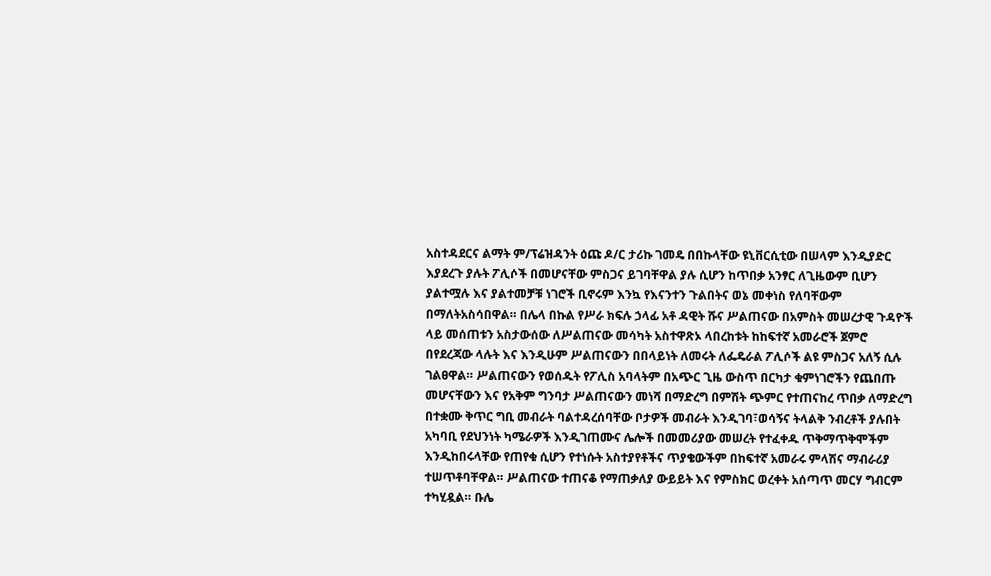አስተዳደርና ልማት ም/ፕሬዝዳንት ዕጩ ዶ/ር ታሪኩ ገመዴ በበኩላቸው ዩኒቨርሲቲው በሠላም እንዲያድር እያደረጉ ያሉት ፖሊሶች በመሆናቸው ምስጋና ይገባቸዋል ያሉ ሲሆን ከጥበቃ አንፃር ለጊዜውም ቢሆን ያልተሟሉ እና ያልተመቻቹ ነገሮች ቢኖሩም እንኳ የእናንተን ጉልበትና ወኔ መቀነስ የለባቸውም በማለትአስሳበዋል። በሌላ በኩል የሥራ ክፍሉ ኃላፊ አቶ ዳዊት ሹና ሥልጠናው በአምስት መሠረታዊ ጉዳዮች ላይ መሰጠቱን አስታውሰው ለሥልጠናው መሳካት አስተዋጽኦ ላበረከቱት ከከፍተኛ አመራሮች ጀምሮ በየደረጃው ላሉት እና እንዲሁም ሥልጠናውን በበላይነት ለመሩት ለፌዴራል ፖሊሶች ልዩ ምስጋና አለኝ ሲሉ ገልፀዋል። ሥልጠናውን የወሰዱት የፖሊስ አባላትም በአጭር ጊዜ ውስጥ በርካታ ቁምነገሮችን የጨበጡ መሆናቸውን እና የአቅም ግንባታ ሥልጠናውን መነሻ በማድረግ በምሽት ጭምር የተጠናከረ ጥበቃ ለማድረግ በተቋሙ ቅጥር ግቢ መብራት ባልተዳረሰባቸው ቦታዎች መብራት እንዲገባ፣ወሳኝና ትላልቅ ንብረቶች ያሉበት አካባቢ የደህንነት ካሜራዎች እንዲገጠሙና ሌሎች በመመሪያው መሠረት የተፈቀዱ ጥቅማጥቅሞችም እንዲከበሩላቸው የጠየቁ ሲሆን የተነሱት አስተያየቶችና ጥያቄውችም በከፍተኛ አመራሩ ምላሽና ማብራሪያ ተሠጥቶባቸዋል። ሥልጠናው ተጠናቆ የማጠቃለያ ውይይት እና የምስክር ወረቀት አሰጣጥ መርሃ ግብርም ተካሂዷል። ቡሌ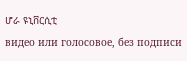ሆራ ዩኒቨርሲቲ
видео или голосовое, без подписи